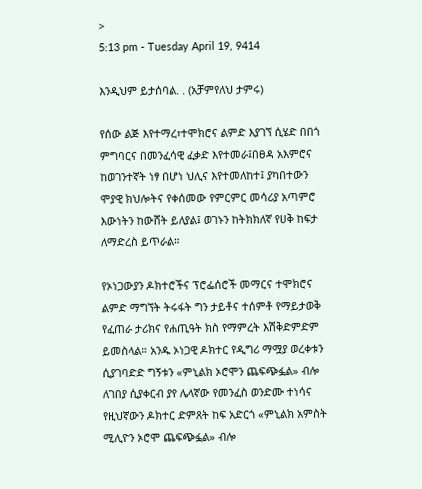>
5:13 pm - Tuesday April 19, 9414

እንዲህም ይታሰባል. . (አቻምየለህ ታምሩ)

የሰው ልጅ እየተማረ፣ተሞክሮና ልምድ እያገኘ ሲሄድ በበጎ ምግባርና በመንፈሳዊ ፈቃድ እየተመራ፤በፀዳ አእምሮና ከወገንተኛት ነፃ በሆነ ህሊና እየተመለከተ፤ ያካበተውን ሞያዊ ክህሎትና የቀሰመው የምርምር መሳሪያ አጣምሮ እውነትን ከውሸት ይለያል፤ ወገኑን ከትክክለኛ የሀቅ ከፍታ ለማድረስ ይጥራል።

የኦነጋውያን ዶክተሮችና ፕሮፌሰሮች መማርና ተሞክሮና ልምድ ማግኘት ትሩፋት ግን ታይቶና ተሰምቶ የማይታወቅ የፈጠራ ታሪክና የሐጢዓት ክስ የማምረት እሽቅድምድም ይመስላል። አንዱ ኦነጋዊ ዶክተር የዲግሪ ማሟያ ወረቀቱን ሲያገባድድ ግኝቱን «ምኒልክ ኦሮሞን ጨፍጭፏል» ብሎ ለገበያ ሲያቀርብ ያየ ሌላኛው የመንፈስ ወንድሙ ተነሳና የዚህኛውን ዶክተር ድምጸት ከፍ አድርጎ «ምኒልክ አምስት ሚሊዮን ኦሮሞ ጨፍጭፏል» ብሎ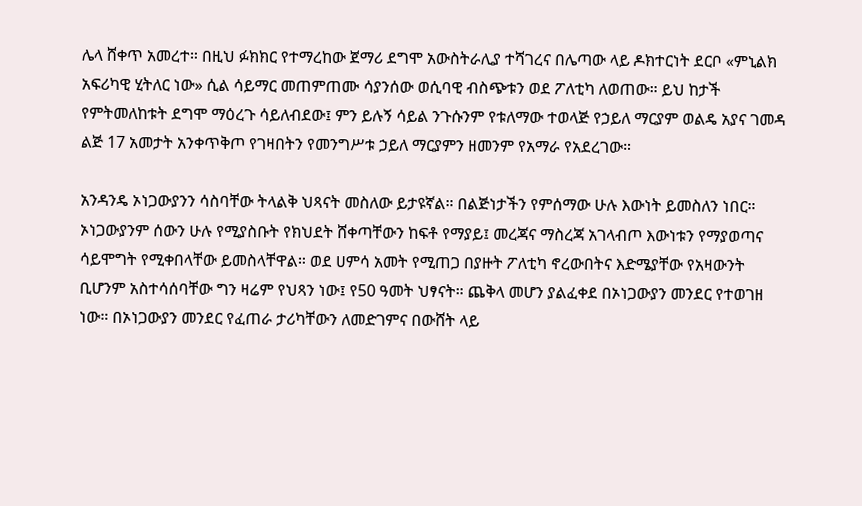ሌላ ሸቀጥ አመረተ። በዚህ ፉክክር የተማረከው ጀማሪ ደግሞ አውስትራሊያ ተሻገረና በሌጣው ላይ ዶክተርነት ደርቦ «ምኒልክ አፍሪካዊ ሂትለር ነው» ሲል ሳይማር መጠምጠሙ ሳያንሰው ወሲባዊ ብስጭቱን ወደ ፖለቲካ ለወጠው። ይህ ከታች የምትመለከቱት ደግሞ ማዕረጉ ሳይለብደው፤ ምን ይሉኝ ሳይል ንጉሱንም የቱለማው ተወላጅ የኃይለ ማርያም ወልዴ አያና ገመዳ ልጅ 17 አመታት አንቀጥቅጦ የገዛበትን የመንግሥቱ ኃይለ ማርያምን ዘመንም የአማራ የአደረገው።

አንዳንዴ ኦነጋውያንን ሳስባቸው ትላልቅ ህጻናት መስለው ይታዩኛል። በልጅነታችን የምሰማው ሁሉ እውነት ይመስለን ነበር። ኦነጋውያንም ሰውን ሁሉ የሚያስቡት የክህደት ሸቀጣቸውን ከፍቶ የማያይ፤ መረጃና ማስረጃ አገላብጦ እውነቱን የማያወጣና ሳይሞግት የሚቀበላቸው ይመስላቸዋል። ወደ ሀምሳ አመት የሚጠጋ በያዙት ፖለቲካ ኖረውበትና እድሜያቸው የአዛውንት ቢሆንም አስተሳሰባቸው ግን ዛሬም የህጻን ነው፤ የ50 ዓመት ህፃናት። ጨቅላ መሆን ያልፈቀደ በኦነጋውያን መንደር የተወገዘ ነው። በኦነጋውያን መንደር የፈጠራ ታሪካቸውን ለመድገምና በውሸት ላይ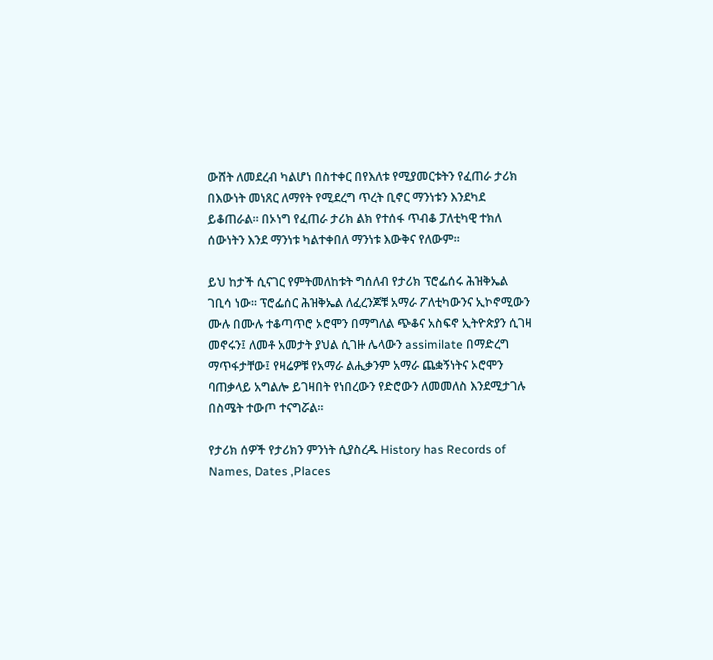ውሸት ለመደረብ ካልሆነ በስተቀር በየእለቱ የሚያመርቱትን የፈጠራ ታሪክ በእውነት መነጸር ለማየት የሚደረግ ጥረት ቢኖር ማንነቱን እንደካደ ይቆጠራል። በኦነግ የፈጠራ ታሪክ ልክ የተሰፋ ጥብቆ ፓለቲካዊ ተክለ ሰውነትን እንደ ማንነቱ ካልተቀበለ ማንነቱ እውቅና የለውም።

ይህ ከታች ሲናገር የምትመለከቱት ግሰለብ የታሪክ ፕሮፌሰሩ ሕዝቅኤል ገቢሳ ነው። ፕሮፌሰር ሕዝቅኤል ለፈረንጆቹ አማራ ፖለቲካውንና ኢኮኖሚውን ሙሉ በሙሉ ተቆጣጥሮ ኦሮሞን በማግለል ጭቆና አስፍኖ ኢትዮጵያን ሲገዛ መኖሩን፤ ለመቶ አመታት ያህል ሲገዙ ሌላውን assimilate በማድረግ ማጥፋታቸው፤ የዛሬዎቹ የአማራ ልሒቃንም አማራ ጨቋኝነትና ኦሮሞን ባጠቃላይ አግልሎ ይገዛበት የነበረውን የድሮውን ለመመለስ እንደሚታገሉ በስሜት ተውጦ ተናግሯል።

የታሪክ ሰዎች የታሪክን ምንነት ሲያስረዱ History has Records of Names, Dates ,Places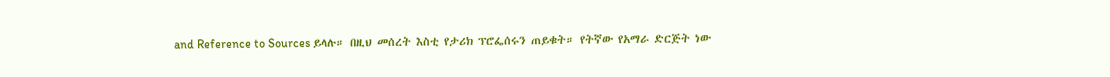and Reference to Sources ይላሉ። በዚህ መሰረት እስቲ የታሪክ ፕሮፌሰሩን ጠይቁት። የትኛው የአማራ ድርጅት ነው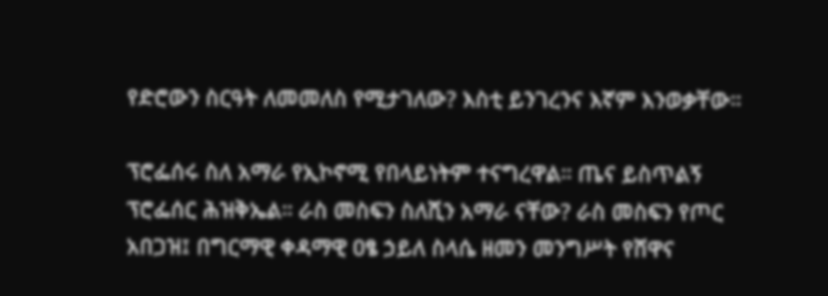የድሮውን ስርዓት ለመመለስ የሚታገለው? እስቲ ይንገረንና እኛም እንወቃቸው።

ፕሮፌሰሩ ስለ አማራ የኢኮኖሚ የበላይነትም ተናግረዋል። ጤና ይስጥልኝ ፕሮፌሰር ሕዝቅኤል። ራስ መስፍን ስለሺን አማራ ናቸው? ራስ መስፍን የጦር አበጋዝ፤ በግርማዊ ቀዳማዊ ዐፄ ኃይለ ስላሴ ዘመን መንግሥት የሸዋና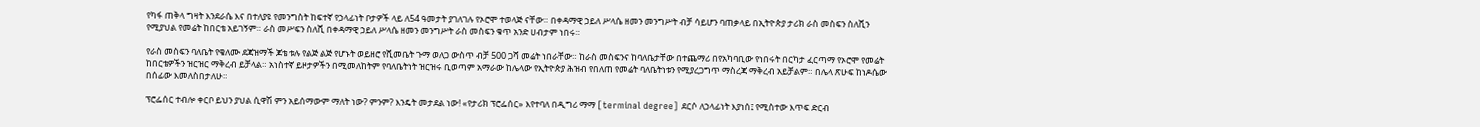የካፋ ጠቅላ ግዛት እንደራሴ እና በተለያዩ የመንግስት ከፍተኛ የኃላፊነት ቦታዎች ላይ ለ54 ዓመታት ያገለገሉ የኦሮሞ ተወላጅ ናቸው። በቀዳማዊ ኃይለ ሥላሴ ዘመን መንግሥት ብቻ ሳይሆን ባጠቃላይ በኢትዮጵያ ታሪክ ራስ መስፍን ስለሺን የሚያህል የመሬት ከበርቴ አይገኝም። ራስ መሥፍን ስለሺ በቀዳማዊ ኃይለ ሥላሴ ዘመን መንግሥት ራስ መስፍን ቁጥ አንድ ሀብታም ነበሩ።

የራስ መስፍን ባለቤት የቄለሙ ደጃዝማች ጆቴ ቱሉ የልጅ ልጅ የሆኑት ወይዘሮ የሺመቤት ጉማ ወለጋ ውስጥ ብቻ 500 ጋሻ መሬት ነበራቸው። ከራስ መስፍንና ከባለቤታቸው በተጨማሪ በየአካባቢው የነበሩት በርካታ ፈርጣማ የኦሮሞ የመሬት ከበርቴዎችን ዝርዝር ማቅረብ ይቻላል። አነስተኛ ይዞታዎችን በሚመለከትም የባለቤትነት ዝርዝሩ ቢወጣም አማራው ከሌላው የኢትዮጵያ ሕዝብ የበለጠ የመሬት ባለቤትነቱን የሚያረጋግጥ ማስረጃ ማቅረብ አይቻልም። በሌላ ጽሁፍ ከነዶሴው በሰፊው እመለስበታለሁ።

ፕሮፌሰር ተብሎ ቀርቦ ይህን ያህል ሲዋሽ ምን አይሰማውም ማለት ነው? ምንም? እንዴት መታደል ነው! «የታሪክ ፕሮፌሰር» እየተባለ በዲግሪ ማማ [terminal degree] ደርሶ ለኃላፊነት እያነሰ፤ የሚስተው እጥፍ ድርብ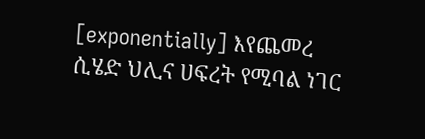[exponentially] እየጨመረ ሲሄድ ህሊና ሀፍረት የሚባል ነገር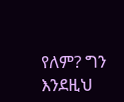የለም? ግን እንደዚህ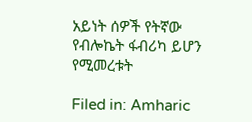አይነት ሰዎች የትኛው የብሎኬት ፋብሪካ ይሆን የሚመረቱት

Filed in: Amharic